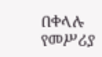በቀላሉ የመሥሪያ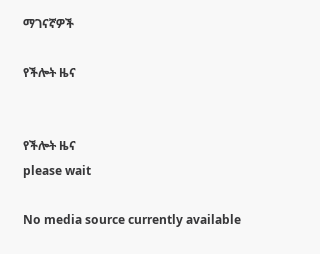ማገናኛዎች

የችሎት ዜና


የችሎት ዜና
please wait

No media source currently available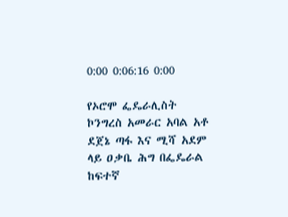0:00 0:06:16 0:00

የኦሮሞ ፌዴራሊስት ኮንግረስ አመራር አባል አቶ ደጀኔ ጣፋ እና ሚሻ አደም ላይ ዐቃቤ ሕግ በፌዴራል ከፍተኛ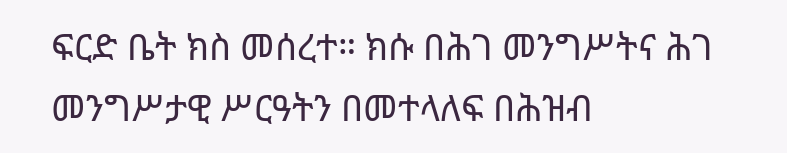ፍርድ ቤት ክስ መሰረተ። ክሱ በሕገ መንግሥትና ሕገ መንግሥታዊ ሥርዓትን በመተላለፍ በሕዝብ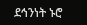ደኅንነት ኑሮ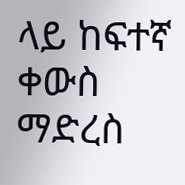ላይ ከፍተኛ ቀውስ ማድረስ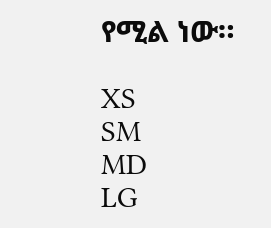የሚል ነው።

XS
SM
MD
LG